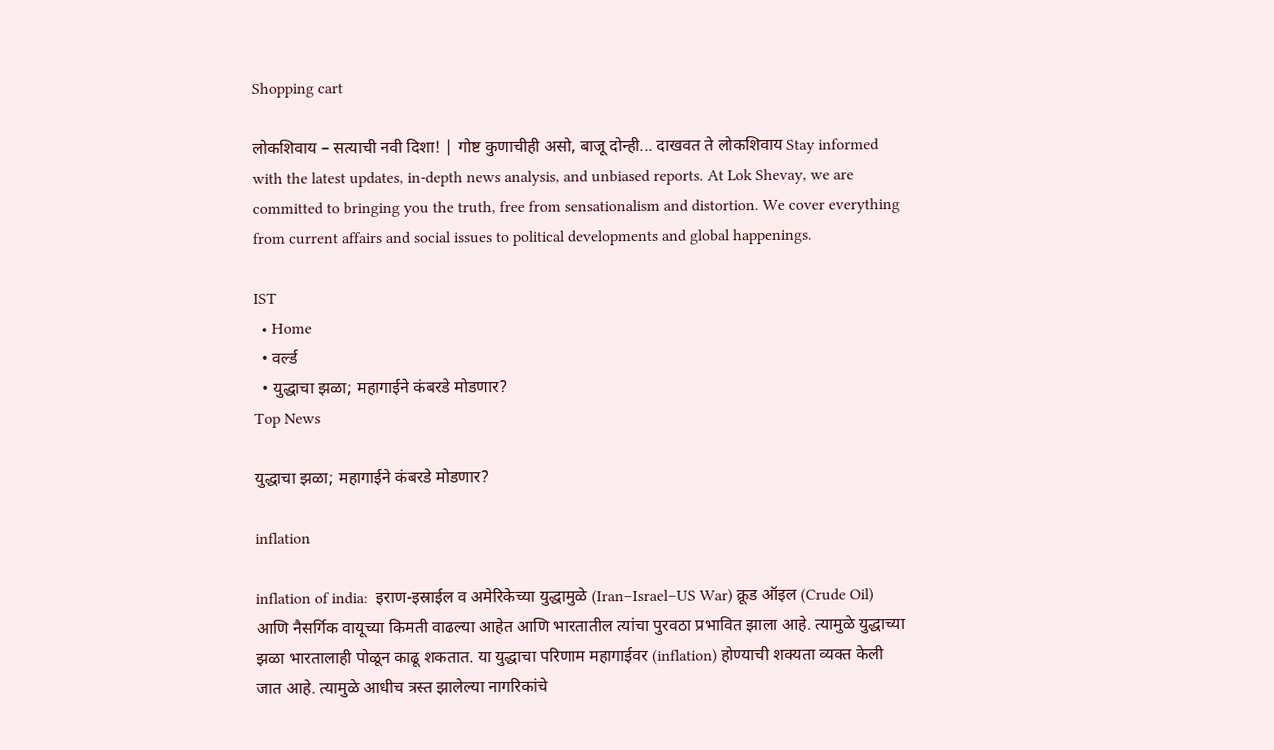Shopping cart

लोकशिवाय – सत्याची नवी दिशा! | गोष्ट कुणाचीही असो, बाजू दोन्ही... दाखवत ते लोकशिवाय Stay informed with the latest updates, in-depth news analysis, and unbiased reports. At Lok Shevay, we are committed to bringing you the truth, free from sensationalism and distortion. We cover everything from current affairs and social issues to political developments and global happenings.

IST
  • Home
  • वर्ल्ड
  • युद्धाचा झळा; महागाईने कंबरडे मोडणार?
Top News

युद्धाचा झळा; महागाईने कंबरडे मोडणार?

inflation

inflation of india:  इराण-इस्राईल व अमेरिकेच्या युद्धामुळे (Iran–Israel–US War) क्रूड ऑइल (Crude Oil) आणि नैसर्गिक वायूच्या किमती वाढल्या आहेत आणि भारतातील त्यांचा पुरवठा प्रभावित झाला आहे. त्यामुळे युद्धाच्या झळा भारतालाही पोळून काढू शकतात. या युद्धाचा परिणाम महागाईवर (inflation) होण्याची शक्यता व्यक्त केली जात आहे. त्यामुळे आधीच त्रस्त झालेल्या नागरिकांचे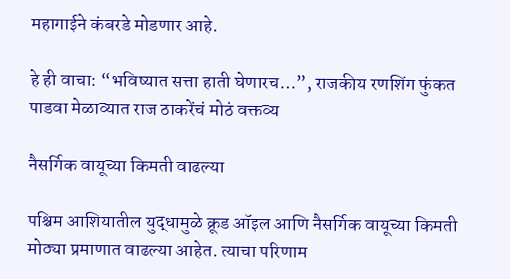महागाईने कंबरडे मोडणार आहे.

हे ही वाचा: “भविष्यात सत्ता हाती घेणारच…”, राजकीय रणशिंग फुंकत पाडवा मेळाव्यात राज ठाकरेंचं मोठं वक्तव्य

नैसर्गिक वायूच्या किमती वाढल्या

पश्चिम आशियातील युद्धामुळे क्रूड ऑइल आणि नैसर्गिक वायूच्या किमती मोठ्या प्रमाणात वाढल्या आहेत. त्याचा परिणाम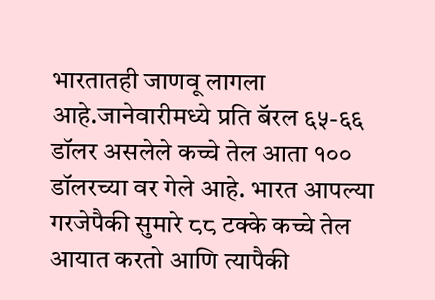भारतातही जाणवू लागला आहे.जानेवारीमध्ये प्रति बॅरल ६५-६६ डॉलर असलेले कच्चे तेल आता १०० डॉलरच्या वर गेले आहे. भारत आपल्या गरजेपैकी सुमारे ८८ टक्के कच्चे तेल आयात करतो आणि त्यापैकी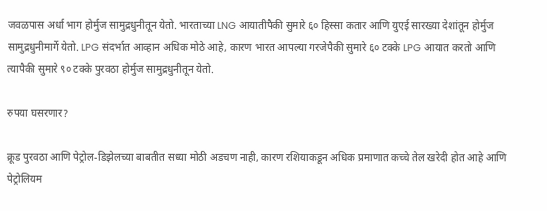जवळपास अर्धा भाग होर्मुज सामुद्रधुनीतून येतो. भारताच्या LNG आयातीपैकी सुमारे ६० हिस्सा कतार आणि युएई सारख्या देशांतून होर्मुज सामुद्रधुनीमार्गे येतो. LPG संदर्भात आव्हान अधिक मोठे आहे, कारण भारत आपल्या गरजेपैकी सुमारे ६० टक्के LPG आयात करतो आणि त्यापैकी सुमारे ९० टक्के पुरवठा होर्मुज सामुद्रधुनीतून येतो.

रुपया घसरणार?

क्रूड पुरवठा आणि पेट्रोल-डिझेलच्या बाबतीत सध्या मोठी अडचण नाही, कारण रशियाकडून अधिक प्रमाणात कच्चे तेल खरेदी होत आहे आणि पेट्रोलियम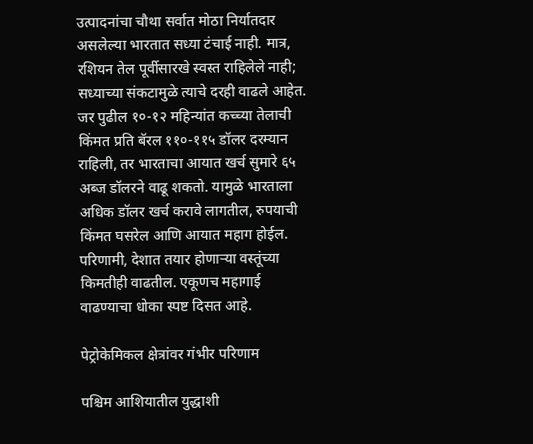उत्पादनांचा चौथा सर्वात मोठा निर्यातदार असलेल्या भारतात सध्या टंचाई नाही. मात्र, रशियन तेल पूर्वीसारखे स्वस्त राहिलेले नाही; सध्याच्या संकटामुळे त्याचे दरही वाढले आहेत. जर पुढील १०-१२ महिन्यांत कच्च्या तेलाची किंमत प्रति बॅरल ११०-११५ डॉलर दरम्यान राहिली, तर भारताचा आयात खर्च सुमारे ६५ अब्ज डॉलरने वाढू शकतो. यामुळे भारताला अधिक डॉलर खर्च करावे लागतील, रुपयाची किंमत घसरेल आणि आयात महाग होईल. परिणामी, देशात तयार होणाऱ्या वस्तूंच्या किमतीही वाढतील. एकूणच महागाई वाढण्याचा धोका स्पष्ट दिसत आहे.

पेट्रोकेमिकल क्षेत्रांवर गंभीर परिणाम

पश्चिम आशियातील युद्धाशी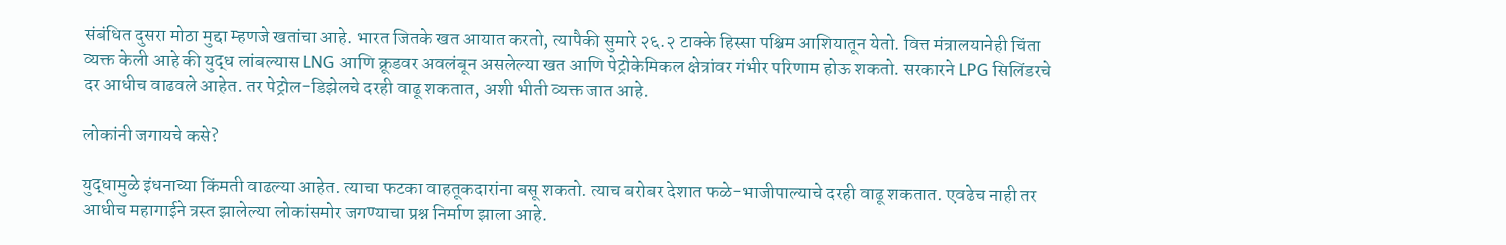संबंधित दुसरा मोठा मुद्दा म्हणजे खतांचा आहे. भारत जितके खत आयात करतो, त्यापैकी सुमारे २६.२ टाक्के हिस्सा पश्चिम आशियातून येतो. वित्त मंत्रालयानेही चिंता व्यक्त केली आहे की युद्ध लांबल्यास LNG आणि क्रूडवर अवलंबून असलेल्या खत आणि पेट्रोकेमिकल क्षेत्रांवर गंभीर परिणाम होऊ शकतो. सरकारने LPG सिलिंडरचे दर आधीच वाढवले आहेत. तर पेट्रोल-डिझेलचे दरही वाढू शकतात, अशी भीती व्यक्त जात आहे.

लोकांनी जगायचे कसे?

युद्धामुळे इंधनाच्या किंमती वाढल्या आहेत. त्याचा फटका वाहतूकदारांना बसू शकतो. त्याच बरोबर देशात फळे-भाजीपाल्याचे दरही वाढू शकतात. एवढेच नाही तर आधीच महागाईने त्रस्त झालेल्या लोकांसमोर जगण्याचा प्रश्न निर्माण झाला आहे.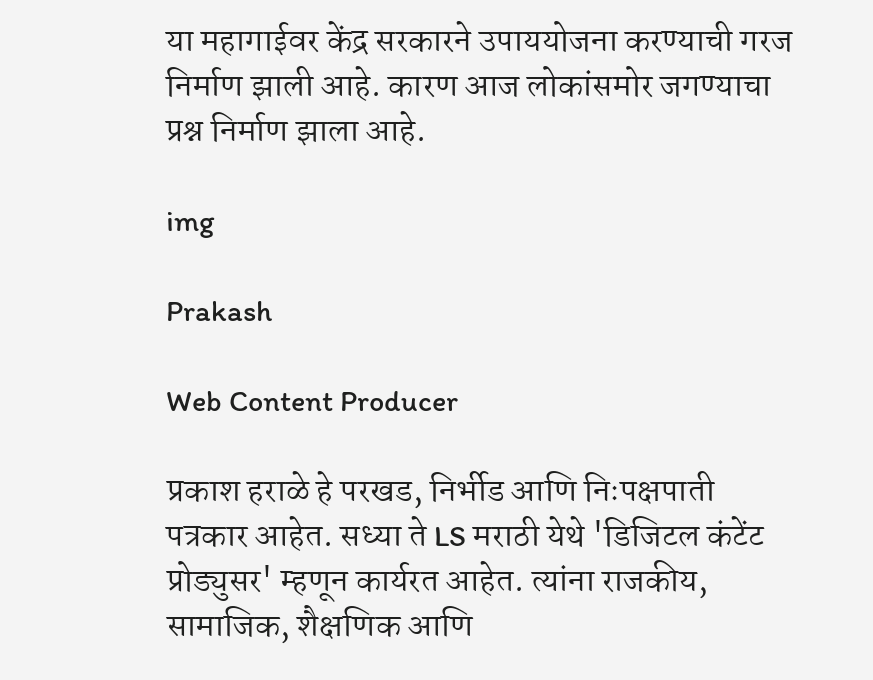या महागाईवर केंद्र सरकारने उपाययोजना करण्याची गरज निर्माण झाली आहे. कारण आज लोकांसमोर जगण्याचा प्रश्न निर्माण झाला आहे.

img

Prakash

Web Content Producer

प्रकाश हराळे हे परखड, निर्भीड आणि निःपक्षपाती पत्रकार आहेत. सध्या ते LS मराठी येथे 'डिजिटल कंटेंट प्रोड्युसर' म्हणून कार्यरत आहेत. त्यांना राजकीय, सामाजिक, शैक्षणिक आणि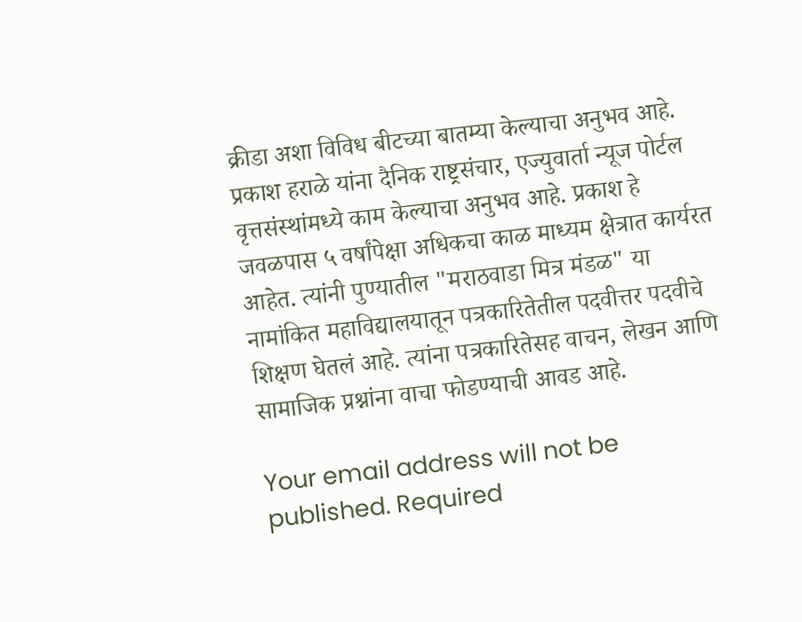क्रीडा अशा विविध बीटच्या बातम्या केल्याचा अनुभव आहे. प्रकाश हराळे यांना दैनिक राष्ट्रसंचार, एज्युवार्ता न्यूज पोर्टल वृत्तसंस्थांमध्ये काम केल्याचा अनुभव आहे. प्रकाश हे जवळपास ५ वर्षांपेक्षा अधिकचा काळ माध्यम क्षेत्रात कार्यरत आहेत. त्यांनी पुण्यातील "मराठवाडा मित्र मंडळ" या नामांकित महाविद्यालयातून पत्रकारितेतील पदवीत्तर पदवीचे शिक्षण घेतलं आहे. त्यांना पत्रकारितेसह वाचन, लेखन आणि सामाजिक प्रश्नांना वाचा फोडण्याची आवड आहे.

Your email address will not be published. Required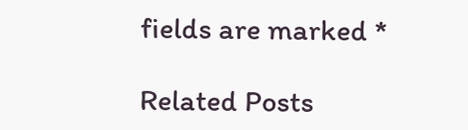fields are marked *

Related Posts